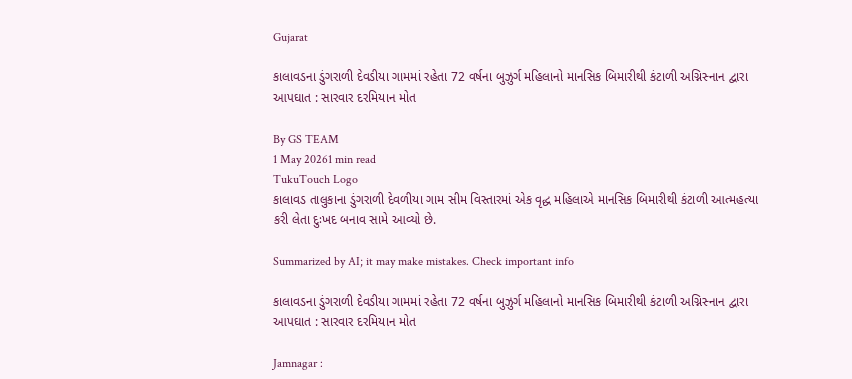Gujarat

કાલાવડના ડુંગરાળી દેવડીયા ગામમાં રહેતા 72 વર્ષના બુઝુર્ગ મહિલાનો માનસિક બિમારીથી કંટાળી અગ્નિસ્નાન દ્વારા આપઘાત : સારવાર દરમિયાન મોત

By GS TEAM
1 May 20261 min read
TukuTouch Logo
કાલાવડ તાલુકાના ડુંગરાળી દેવળીયા ગામ સીમ વિસ્તારમાં એક વૃદ્ધ મહિલાએ માનસિક બિમારીથી કંટાળી આત્મહત્યા કરી લેતા દુઃખદ બનાવ સામે આવ્યો છે.

Summarized by AI; it may make mistakes. Check important info

કાલાવડના ડુંગરાળી દેવડીયા ગામમાં રહેતા 72 વર્ષના બુઝુર્ગ મહિલાનો માનસિક બિમારીથી કંટાળી અગ્નિસ્નાન દ્વારા આપઘાત : સારવાર દરમિયાન મોત

Jamnagar :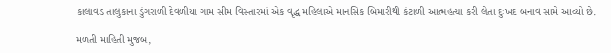કાલાવડ તાલુકાના ડુંગરાળી દેવળીયા ગામ સીમ વિસ્તારમાં એક વૃદ્ધ મહિલાએ માનસિક બિમારીથી કંટાળી આત્મહત્યા કરી લેતા દુઃખદ બનાવ સામે આવ્યો છે.

મળતી માહિતી મુજબ,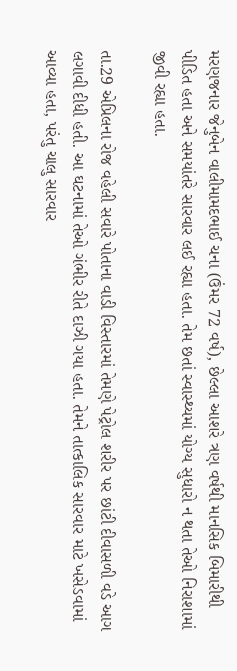મરણજનાર જેનુબેન વાલીમામદભાઈ ચના (ઉંમર 72 વર્ષ), છેલ્લા આશરે ત્રણ વર્ષથી માનસિક બિમારીથી પીડિત હતા અને સમયાંતરે સારવાર લઈ રહ્યા હતા. તેમ છતાં સ્વાસ્થ્યમાં યોગ્ય સુધારો ન થતા તેઓ નિરાશામાં જીવી રહ્યા હતા.

તા.29 એપ્રિલના રોજ વહેલી સવારે પોતાના વાડી વિસ્તારમાં તેમણે પેટ્રોલ શરીર પર છાંટી દીવાસળી વડે આગ લગાવી દીધી હતી. આ ઘટનામાં તેઓ ગંભીર રીતે દાઝી ગયા હતા. તેમને તાત્કાલિક સારવાર માટે ખસેડવામાં આવ્યા હતા, પરંતુ ચાલુ સારવાર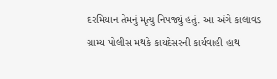દરમિયાન તેમનું મૃત્યુ નિપજ્યું હતું. આ અંગે કાલાવડ ગ્રામ્ય પોલીસ મથકે કાયદેસરની કાર્યવાહી હાથ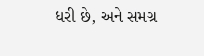ધરી છે, અને સમગ્ર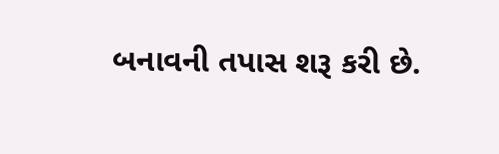બનાવની તપાસ શરૂ કરી છે.